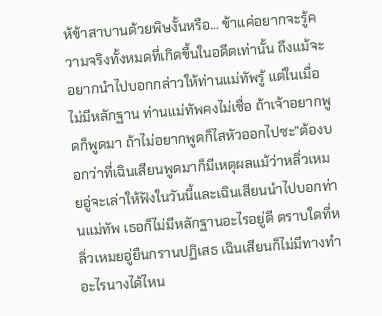ห้ข้าสาบานด้วยพิษงั้นหรือ… ข้าแค่อยากจะรู้ความจริงทั้งหมดที่เกิดขึ้นในอดีตเท่านั้น ถึงแม้จะอยากนำไปบอกกล่าวให้ท่านแม่ทัพรู้ แต่ในเมื่อไม่มีหลักฐาน ท่านแม่ทัพคงไม่เชื่อ ถ้าเจ้าอยากพูดก็พูดมา ถ้าไม่อยากพูดก็ไสหัวออกไปซะ”ต้องบอกว่าที่เฉินเสียนพูดมาก็มีเหตุผลแม้ว่าหลิ่วเหมยอู่จะเล่าให้ฟังในวันนี้และเฉินเสียนนำไปบอกท่านแม่ทัพ เธอก็ไม่มีหลักฐานอะไรอยู่ดี ตราบใดที่หลิ่วเหมยอู่ยืนกรานปฏิเสธ เฉินเสียนก็ไม่มีทางทำอะไรนางได้ไหน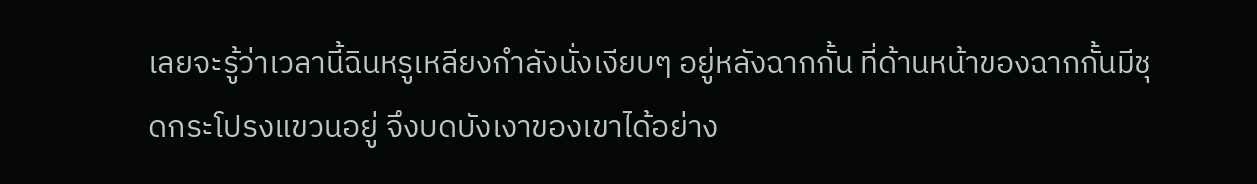เลยจะรู้ว่าเวลานี้ฉินหรูเหลียงกำลังนั่งเงียบๆ อยู่หลังฉากกั้น ที่ด้านหน้าของฉากกั้นมีชุดกระโปรงแขวนอยู่ จึงบดบังเงาของเขาได้อย่าง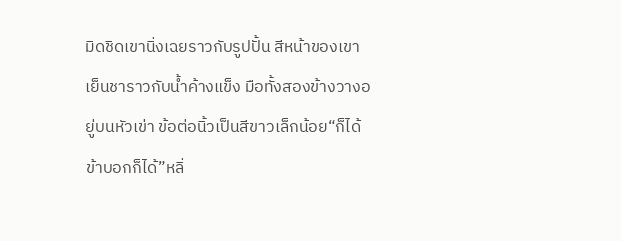มิดชิดเขานิ่งเฉยราวกับรูปปั้น สีหน้าของเขาเย็นชาราวกับนํ้าค้างแข็ง มือทั้งสองข้างวางอยู่บนหัวเข่า ข้อต่อนิ้วเป็นสีขาวเล็กน้อย“ก็ได้ ข้าบอกก็ได้”หลิ่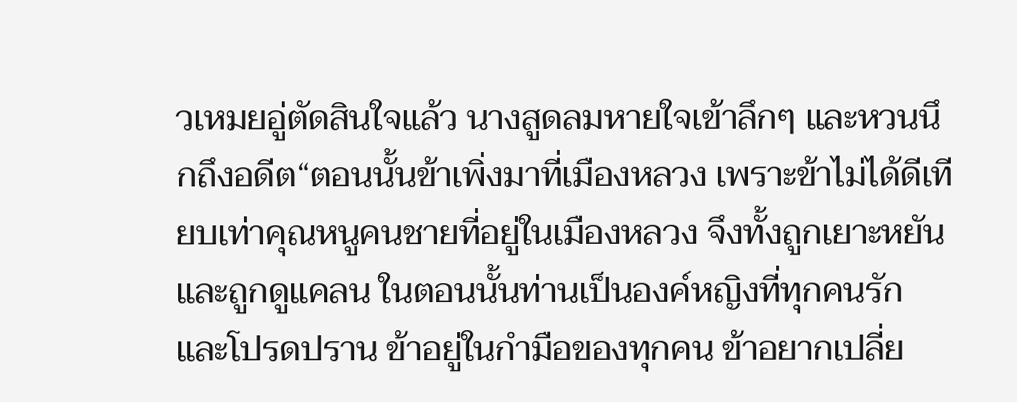วเหมยอู่ตัดสินใจแล้ว นางสูดลมหายใจเข้าลึกๆ และหวนนึกถึงอดีต“ตอนนั้นข้าเพิ่งมาที่เมืองหลวง เพราะข้าไม่ได้ดีเทียบเท่าคุณหนูคนชายที่อยู่ในเมืองหลวง จึงทั้งถูกเยาะหยันและถูกดูแคลน ในตอนนั้นท่านเป็นองค์หญิงที่ทุกคนรักและโปรดปราน ข้าอยู่ในกำมือของทุกคน ข้าอยากเปลี่ย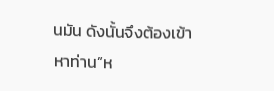นมัน ดังนั้นจึงต้องเข้าหาท่าน”ห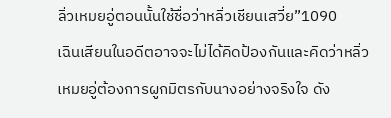ลิ่วเหมยอู่ตอนนั้นใช้ชื่อว่าหลิ่วเชียนเสวี่ย”1090
เฉินเสียนในอดีตอาจจะไม่ได้คิดป้องกันและคิดว่าหลิ่วเหมยอู่ต้องการผูกมิตรกับนางอย่างจริงใจ ดัง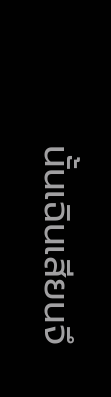นั้นเฉินเสียนจึ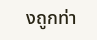งถูกท่า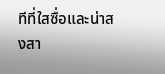ทีที่ใสซื่อและน่าสงสา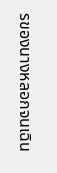รของนางหลอกจนเฉิน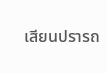เสียนปรารถ